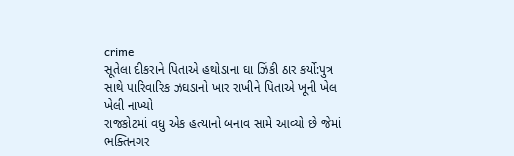crime
સૂતેલા દીકરાને પિતાએ હથોડાના ઘા ઝિંકી ઠાર કર્યો:પુત્ર સાથે પારિવારિક ઝઘડાનો ખાર રાખીને પિતાએ ખૂની ખેલ ખેલી નાખ્યો
રાજકોટમાં વધુ એક હત્યાનો બનાવ સામે આવ્યો છે જેમાં ભક્તિનગર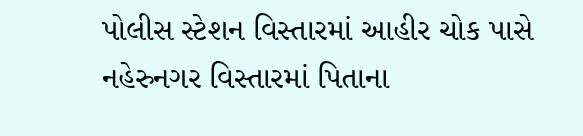પોલીસ સ્ટેશન વિસ્તારમાં આહીર ચોક પાસે નહેરુનગર વિસ્તારમાં પિતાના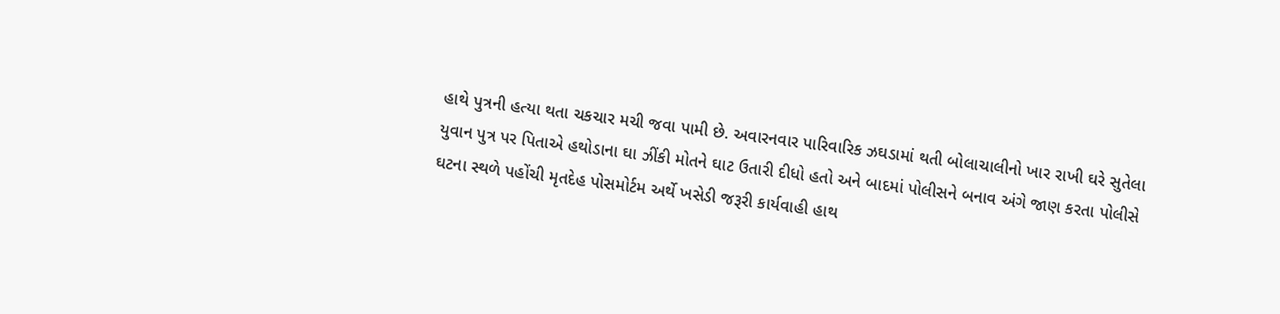હાથે પુત્રની હત્યા થતા ચકચાર મચી જવા પામી છે. અવારનવાર પારિવારિક ઝઘડામાં થતી બોલાચાલીનો ખાર રાખી ઘરે સુતેલા યુવાન પુત્ર પર પિતાએ હથોડાના ઘા ઝીંકી મોતને ઘાટ ઉતારી દીધો હતો અને બાદમાં પોલીસને બનાવ અંગે જાણ કરતા પોલીસે ઘટના સ્થળે પહોંચી મૃતદેહ પોસમોર્ટમ અર્થે ખસેડી જરૂરી કાર્યવાહી હાથ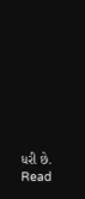ધરી છે.
Read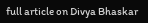full article on Divya Bhaskar